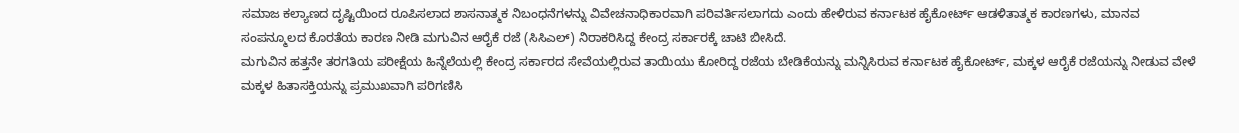ಸಮಾಜ ಕಲ್ಯಾಣದ ದೃಷ್ಟಿಯಿಂದ ರೂಪಿಸಲಾದ ಶಾಸನಾತ್ಮಕ ನಿಬಂಧನೆಗಳನ್ನು ವಿವೇಚನಾಧಿಕಾರವಾಗಿ ಪರಿವರ್ತಿಸಲಾಗದು ಎಂದು ಹೇಳಿರುವ ಕರ್ನಾಟಕ ಹೈಕೋರ್ಟ್ ಆಡಳಿತಾತ್ಮಕ ಕಾರಣಗಳು, ಮಾನವ ಸಂಪನ್ಮೂಲದ ಕೊರತೆಯ ಕಾರಣ ನೀಡಿ ಮಗುವಿನ ಆರೈಕೆ ರಜೆ (ಸಿಸಿಎಲ್) ನಿರಾಕರಿಸಿದ್ದ ಕೇಂದ್ರ ಸರ್ಕಾರಕ್ಕೆ ಚಾಟಿ ಬೀಸಿದೆ.
ಮಗುವಿನ ಹತ್ತನೇ ತರಗತಿಯ ಪರೀಕ್ಷೆಯ ಹಿನ್ನೆಲೆಯಲ್ಲಿ ಕೇಂದ್ರ ಸರ್ಕಾರದ ಸೇವೆಯಲ್ಲಿರುವ ತಾಯಿಯು ಕೋರಿದ್ದ ರಜೆಯ ಬೇಡಿಕೆಯನ್ನು ಮನ್ನಿಸಿರುವ ಕರ್ನಾಟಕ ಹೈಕೋರ್ಟ್, ಮಕ್ಕಳ ಆರೈಕೆ ರಜೆಯನ್ನು ನೀಡುವ ವೇಳೆ ಮಕ್ಕಳ ಹಿತಾಸಕ್ತಿಯನ್ನು ಪ್ರಮುಖವಾಗಿ ಪರಿಗಣಿಸಿ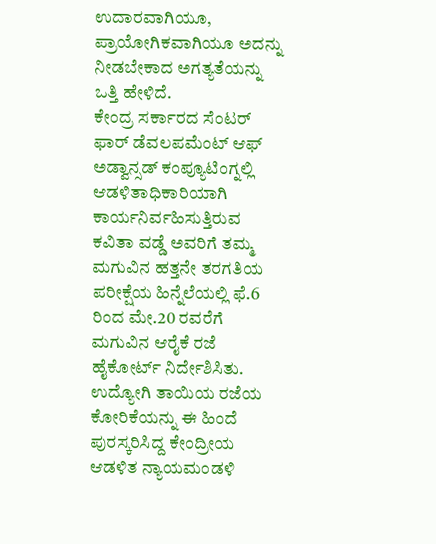ಉದಾರವಾಗಿಯೂ, ಪ್ರಾಯೋಗಿಕವಾಗಿಯೂ ಅದನ್ನು ನೀಡಬೇಕಾದ ಅಗತ್ಯತೆಯನ್ನು ಒತ್ತಿ ಹೇಳಿದೆ.
ಕೇಂದ್ರ ಸರ್ಕಾರದ ಸೆಂಟರ್ ಫಾರ್ ಡೆವಲಪಮೆಂಟ್ ಆಫ್ ಅಡ್ವಾನ್ಸಡ್ ಕಂಪ್ಯೂಟಿಂಗ್ನಲ್ಲಿ ಆಡಳಿತಾಧಿಕಾರಿಯಾಗಿ ಕಾರ್ಯನಿರ್ವಹಿಸುತ್ತಿರುವ ಕವಿತಾ ವಡ್ಡೆ ಅವರಿಗೆ ತಮ್ಮ ಮಗುವಿನ ಹತ್ತನೇ ತರಗತಿಯ ಪರೀಕ್ಷೆಯ ಹಿನ್ನೆಲೆಯಲ್ಲಿ ಫೆ.6 ರಿಂದ ಮೇ.20 ರವರೆಗೆ ಮಗುವಿನ ಆರೈಕೆ ರಜೆ ಹೈಕೋರ್ಟ್ ನಿರ್ದೇಶಿಸಿತು.
ಉದ್ಯೋಗಿ ತಾಯಿಯ ರಜೆಯ ಕೋರಿಕೆಯನ್ನು ಈ ಹಿಂದೆ ಪುರಸ್ಕರಿಸಿದ್ದ ಕೇಂದ್ರೀಯ ಆಡಳಿತ ನ್ಯಾಯಮಂಡಳಿ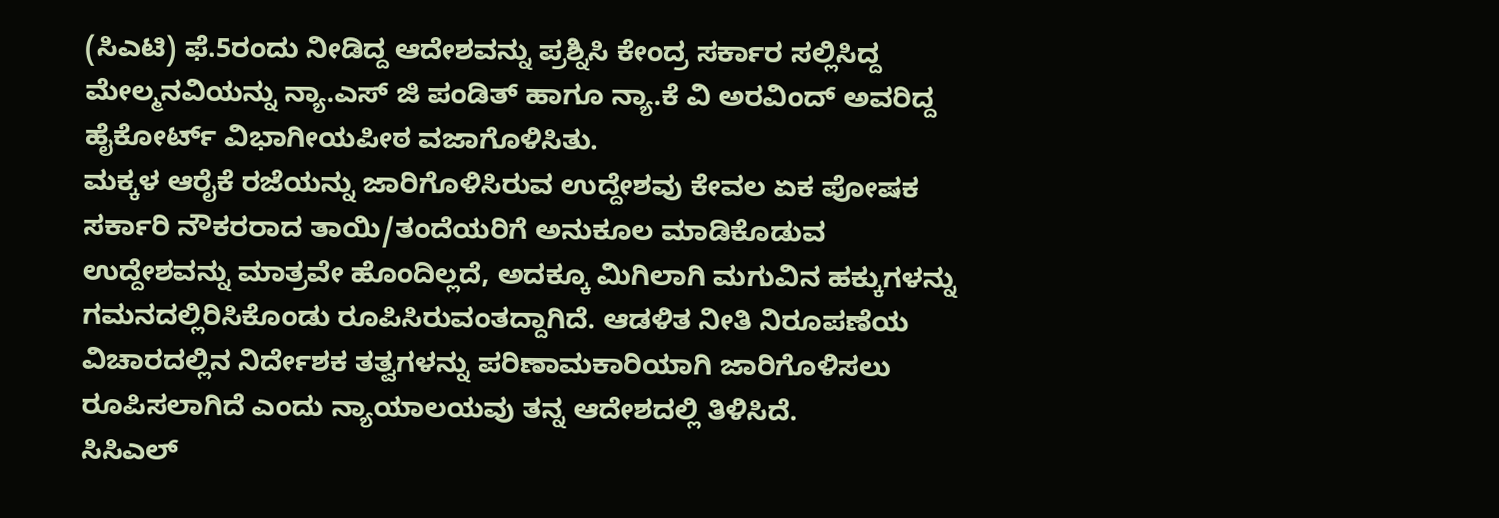(ಸಿಎಟಿ) ಫೆ.5ರಂದು ನೀಡಿದ್ದ ಆದೇಶವನ್ನು ಪ್ರಶ್ನಿಸಿ ಕೇಂದ್ರ ಸರ್ಕಾರ ಸಲ್ಲಿಸಿದ್ದ ಮೇಲ್ಮನವಿಯನ್ನು ನ್ಯಾ.ಎಸ್ ಜಿ ಪಂಡಿತ್ ಹಾಗೂ ನ್ಯಾ.ಕೆ ವಿ ಅರವಿಂದ್ ಅವರಿದ್ದ ಹೈಕೋರ್ಟ್ ವಿಭಾಗೀಯಪೀಠ ವಜಾಗೊಳಿಸಿತು.
ಮಕ್ಕಳ ಆರೈಕೆ ರಜೆಯನ್ನು ಜಾರಿಗೊಳಿಸಿರುವ ಉದ್ದೇಶವು ಕೇವಲ ಏಕ ಪೋಷಕ ಸರ್ಕಾರಿ ನೌಕರರಾದ ತಾಯಿ/ತಂದೆಯರಿಗೆ ಅನುಕೂಲ ಮಾಡಿಕೊಡುವ ಉದ್ದೇಶವನ್ನು ಮಾತ್ರವೇ ಹೊಂದಿಲ್ಲದೆ, ಅದಕ್ಕೂ ಮಿಗಿಲಾಗಿ ಮಗುವಿನ ಹಕ್ಕುಗಳನ್ನು ಗಮನದಲ್ಲಿರಿಸಿಕೊಂಡು ರೂಪಿಸಿರುವಂತದ್ದಾಗಿದೆ. ಆಡಳಿತ ನೀತಿ ನಿರೂಪಣೆಯ ವಿಚಾರದಲ್ಲಿನ ನಿರ್ದೇಶಕ ತತ್ವಗಳನ್ನು ಪರಿಣಾಮಕಾರಿಯಾಗಿ ಜಾರಿಗೊಳಿಸಲು ರೂಪಿಸಲಾಗಿದೆ ಎಂದು ನ್ಯಾಯಾಲಯವು ತನ್ನ ಆದೇಶದಲ್ಲಿ ತಿಳಿಸಿದೆ.
ಸಿಸಿಎಲ್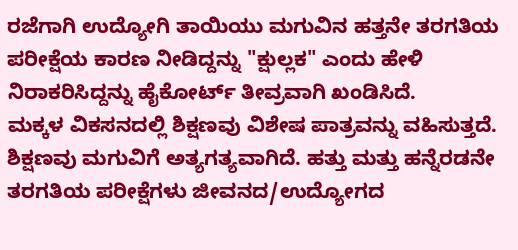ರಜೆಗಾಗಿ ಉದ್ಯೋಗಿ ತಾಯಿಯು ಮಗುವಿನ ಹತ್ತನೇ ತರಗತಿಯ ಪರೀಕ್ಷೆಯ ಕಾರಣ ನೀಡಿದ್ದನ್ನು "ಕ್ಷುಲ್ಲಕ" ಎಂದು ಹೇಳಿ ನಿರಾಕರಿಸಿದ್ದನ್ನು ಹೈಕೋರ್ಟ್ ತೀವ್ರವಾಗಿ ಖಂಡಿಸಿದೆ.
ಮಕ್ಕಳ ವಿಕಸನದಲ್ಲಿ ಶಿಕ್ಷಣವು ವಿಶೇಷ ಪಾತ್ರವನ್ನು ವಹಿಸುತ್ತದೆ. ಶಿಕ್ಷಣವು ಮಗುವಿಗೆ ಅತ್ಯಗತ್ಯವಾಗಿದೆ. ಹತ್ತು ಮತ್ತು ಹನ್ನೆರಡನೇ ತರಗತಿಯ ಪರೀಕ್ಷೆಗಳು ಜೀವನದ/ಉದ್ಯೋಗದ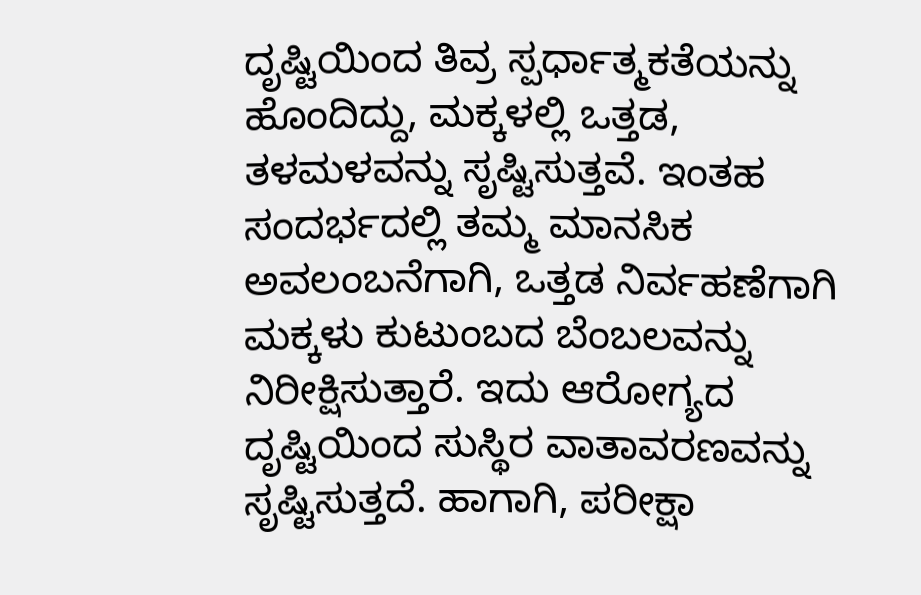ದೃಷ್ಟಿಯಿಂದ ತಿವ್ರ ಸ್ಪರ್ಧಾತ್ಮಕತೆಯನ್ನು ಹೊಂದಿದ್ದು, ಮಕ್ಕಳಲ್ಲಿ ಒತ್ತಡ, ತಳಮಳವನ್ನು ಸೃಷ್ಟಿಸುತ್ತವೆ. ಇಂತಹ ಸಂದರ್ಭದಲ್ಲಿ ತಮ್ಮ ಮಾನಸಿಕ ಅವಲಂಬನೆಗಾಗಿ, ಒತ್ತಡ ನಿರ್ವಹಣೆಗಾಗಿ ಮಕ್ಕಳು ಕುಟುಂಬದ ಬೆಂಬಲವನ್ನು ನಿರೀಕ್ಷಿಸುತ್ತಾರೆ. ಇದು ಆರೋಗ್ಯದ ದೃಷ್ಟಿಯಿಂದ ಸುಸ್ಥಿರ ವಾತಾವರಣವನ್ನು ಸೃಷ್ಟಿಸುತ್ತದೆ. ಹಾಗಾಗಿ, ಪರೀಕ್ಷಾ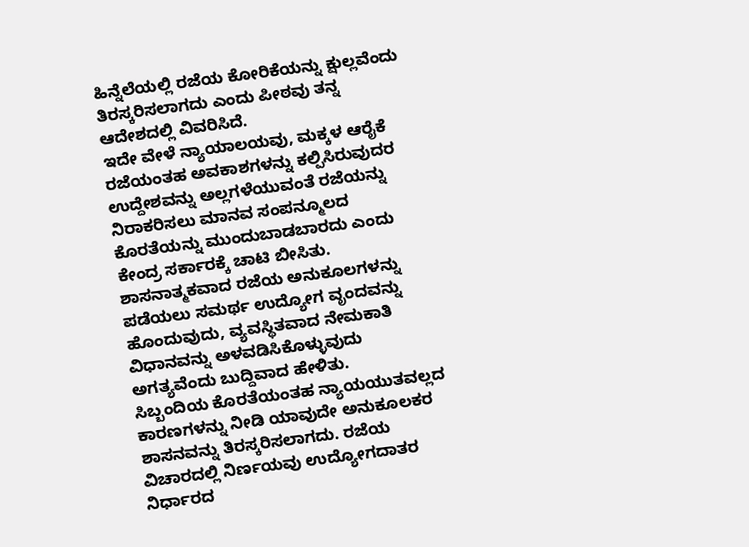ಹಿನ್ನೆಲೆಯಲ್ಲಿ ರಜೆಯ ಕೋರಿಕೆಯನ್ನು ಕ್ಷುಲ್ಲವೆಂದು ತಿರಸ್ಕರಿಸಲಾಗದು ಎಂದು ಪೀಠವು ತನ್ನ ಆದೇಶದಲ್ಲಿ ವಿವರಿಸಿದೆ.
ಇದೇ ವೇಳೆ ನ್ಯಾಯಾಲಯವು, ಮಕ್ಕಳ ಆರೈಕೆ ರಜೆಯಂತಹ ಅವಕಾಶಗಳನ್ನು ಕಲ್ಪಿಸಿರುವುದರ ಉದ್ದೇಶವನ್ನು ಅಲ್ಲಗಳೆಯುವಂತೆ ರಜೆಯನ್ನು ನಿರಾಕರಿಸಲು ಮಾನವ ಸಂಪನ್ಮೂಲದ ಕೊರತೆಯನ್ನು ಮುಂದುಬಾಡಬಾರದು ಎಂದು ಕೇಂದ್ರ ಸರ್ಕಾರಕ್ಕೆ ಚಾಟಿ ಬೀಸಿತು. ಶಾಸನಾತ್ಮಕವಾದ ರಜೆಯ ಅನುಕೂಲಗಳನ್ನು ಪಡೆಯಲು ಸಮರ್ಥ ಉದ್ಯೋಗ ವೃಂದವನ್ನು ಹೊಂದುವುದು, ವ್ಯವಸ್ಥಿತವಾದ ನೇಮಕಾತಿ ವಿಧಾನವನ್ನು ಅಳವಡಿಸಿಕೊಳ್ಳುವುದು ಅಗತ್ಯವೆಂದು ಬುದ್ದಿವಾದ ಹೇಳಿತು.
ಸಿಬ್ಬಂದಿಯ ಕೊರತೆಯಂತಹ ನ್ಯಾಯಯುತವಲ್ಲದ ಕಾರಣಗಳನ್ನು ನೀಡಿ ಯಾವುದೇ ಅನುಕೂಲಕರ ಶಾಸನವನ್ನು ತಿರಸ್ಕರಿಸಲಾಗದು. ರಜೆಯ ವಿಚಾರದಲ್ಲಿ ನಿರ್ಣಯವು ಉದ್ಯೋಗದಾತರ ನಿರ್ಧಾರದ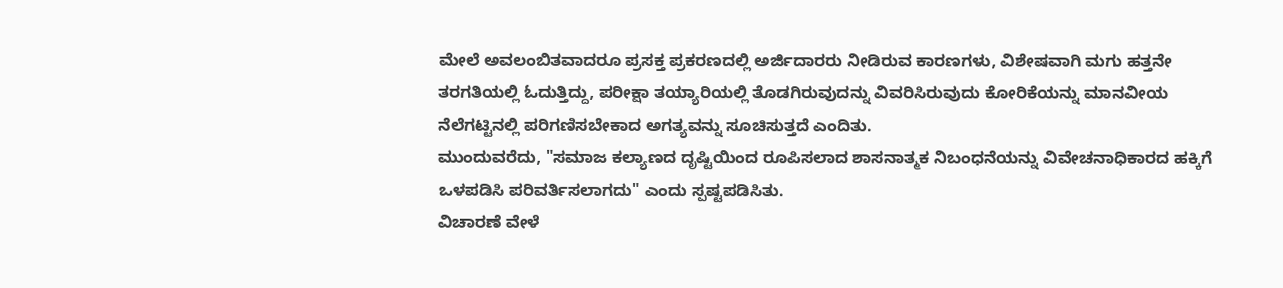ಮೇಲೆ ಅವಲಂಬಿತವಾದರೂ ಪ್ರಸಕ್ತ ಪ್ರಕರಣದಲ್ಲಿ ಅರ್ಜಿದಾರರು ನೀಡಿರುವ ಕಾರಣಗಳು, ವಿಶೇಷವಾಗಿ ಮಗು ಹತ್ತನೇ ತರಗತಿಯಲ್ಲಿ ಓದುತ್ತಿದ್ದು, ಪರೀಕ್ಷಾ ತಯ್ಯಾರಿಯಲ್ಲಿ ತೊಡಗಿರುವುದನ್ನು ವಿವರಿಸಿರುವುದು ಕೋರಿಕೆಯನ್ನು ಮಾನವೀಯ ನೆಲೆಗಟ್ಟಿನಲ್ಲಿ ಪರಿಗಣಿಸಬೇಕಾದ ಅಗತ್ಯವನ್ನು ಸೂಚಿಸುತ್ತದೆ ಎಂದಿತು.
ಮುಂದುವರೆದು, "ಸಮಾಜ ಕಲ್ಯಾಣದ ದೃಷ್ಟಿಯಿಂದ ರೂಪಿಸಲಾದ ಶಾಸನಾತ್ಮಕ ನಿಬಂಧನೆಯನ್ನು ವಿವೇಚನಾಧಿಕಾರದ ಹಕ್ಕಿಗೆ ಒಳಪಡಿಸಿ ಪರಿವರ್ತಿಸಲಾಗದು" ಎಂದು ಸ್ಪಷ್ಟಪಡಿಸಿತು.
ವಿಚಾರಣೆ ವೇಳೆ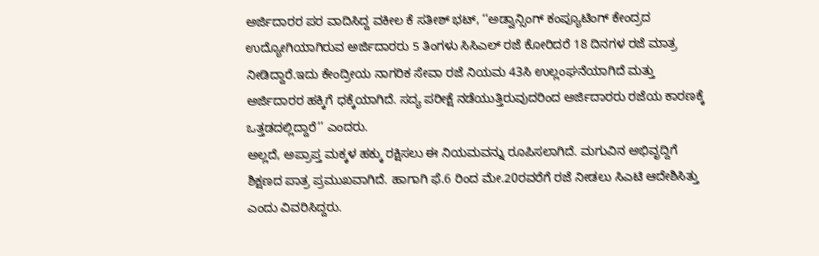ಅರ್ಜಿದಾರರ ಪರ ವಾದಿಸಿದ್ದ ವಕೀಲ ಕೆ ಸತೀಶ್ ಭಟ್, ‘‘ಅಡ್ವಾನ್ಸಿಂಗ್ ಕಂಪ್ಯೂಟಿಂಗ್ ಕೇಂದ್ರದ ಉದ್ಯೋಗಿಯಾಗಿರುವ ಅರ್ಜಿದಾರರು 5 ತಿಂಗಳು ಸಿಸಿಎಲ್ ರಜೆ ಕೋರಿದರೆ 18 ದಿನಗಳ ರಜೆ ಮಾತ್ರ ನೀಡಿದ್ದಾರೆ.ಇದು ಕೇಂದ್ರೀಯ ನಾಗರಿಕ ಸೇವಾ ರಜೆ ನಿಯಮ 43ಸಿ ಉಲ್ಲಂಘನೆಯಾಗಿದೆ ಮತ್ತು ಅರ್ಜಿದಾರರ ಹಕ್ಕಿಗೆ ಧಕ್ಕೆಯಾಗಿದೆ. ಸದ್ಯ ಪರೀಕ್ಷೆ ನಡೆಯುತ್ತಿರುವುದರಿಂದ ಅರ್ಜಿದಾರರು ರಜೆಯ ಕಾರಣಕ್ಕೆ ಒತ್ತಡದಲ್ಲಿದ್ದಾರೆ’’ ಎಂದರು.
ಅಲ್ಲದೆ, ಅಪ್ರಾಪ್ತ ಮಕ್ಕಳ ಹಕ್ಕು ರಕ್ಷಿಸಲು ಈ ನಿಯಮವನ್ನು ರೂಪಿಸಲಾಗಿದೆ. ಮಗುವಿನ ಅಭಿವೃದ್ದಿಗೆ ಶಿಕ್ಷಣದ ಪಾತ್ರ ಪ್ರಮುಖವಾಗಿದೆ. ಹಾಗಾಗಿ ಫೆ.6 ರಿಂದ ಮೇ.20ರವರೆಗೆ ರಜೆ ನೀಡಲು ಸಿಎಟಿ ಆದೇಶಿಸಿತ್ತು ಎಂದು ವಿವರಿಸಿದ್ದರು.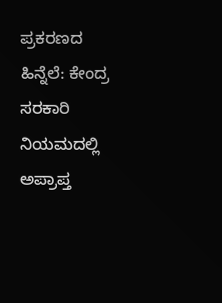ಪ್ರಕರಣದ ಹಿನ್ನೆಲೆ: ಕೇಂದ್ರ ಸರಕಾರಿ ನಿಯಮದಲ್ಲಿ ಅಪ್ರಾಪ್ತ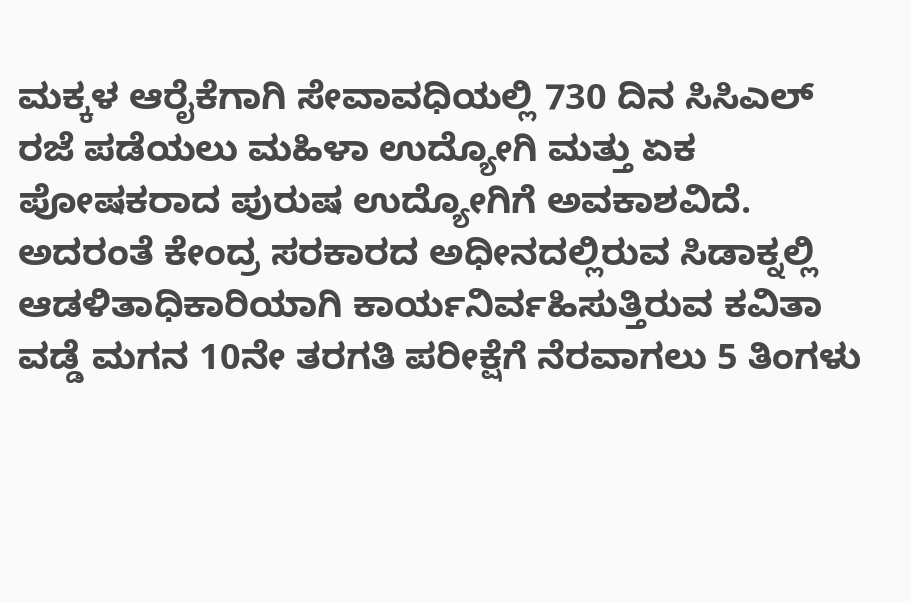ಮಕ್ಕಳ ಆರೈಕೆಗಾಗಿ ಸೇವಾವಧಿಯಲ್ಲಿ 730 ದಿನ ಸಿಸಿಎಲ್ ರಜೆ ಪಡೆಯಲು ಮಹಿಳಾ ಉದ್ಯೋಗಿ ಮತ್ತು ಏಕ ಪೋಷಕರಾದ ಪುರುಷ ಉದ್ಯೋಗಿಗೆ ಅವಕಾಶವಿದೆ. ಅದರಂತೆ ಕೇಂದ್ರ ಸರಕಾರದ ಅಧೀನದಲ್ಲಿರುವ ಸಿಡಾಕ್ನಲ್ಲಿ ಆಡಳಿತಾಧಿಕಾರಿಯಾಗಿ ಕಾರ್ಯನಿರ್ವಹಿಸುತ್ತಿರುವ ಕವಿತಾ ವಡ್ಡೆ ಮಗನ 10ನೇ ತರಗತಿ ಪರೀಕ್ಷೆಗೆ ನೆರವಾಗಲು 5 ತಿಂಗಳು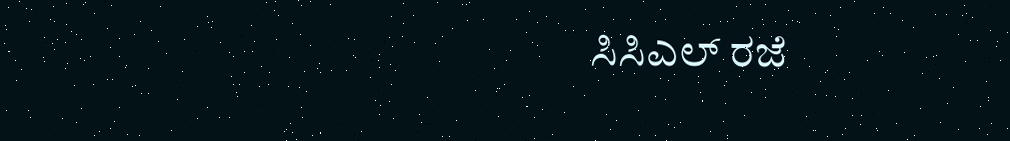ಸಿಸಿಎಲ್ ರಜೆ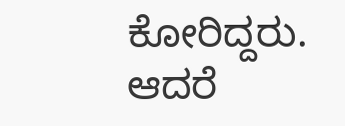ಕೋರಿದ್ದರು. ಆದರೆ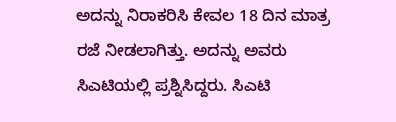ಅದನ್ನು ನಿರಾಕರಿಸಿ ಕೇವಲ 18 ದಿನ ಮಾತ್ರ ರಜೆ ನೀಡಲಾಗಿತ್ತು. ಅದನ್ನು ಅವರು ಸಿಎಟಿಯಲ್ಲಿ ಪ್ರಶ್ನಿಸಿದ್ದರು. ಸಿಎಟಿ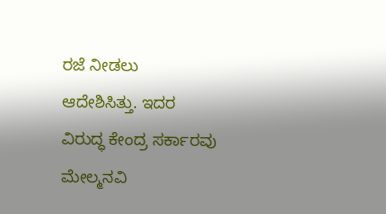ರಜೆ ನೀಡಲು ಆದೇಶಿಸಿತ್ತು. ಇದರ ವಿರುದ್ಧ ಕೇಂದ್ರ ಸರ್ಕಾರವು ಮೇಲ್ಮನವಿ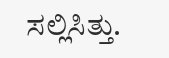ಸಲ್ಲಿಸಿತ್ತು.